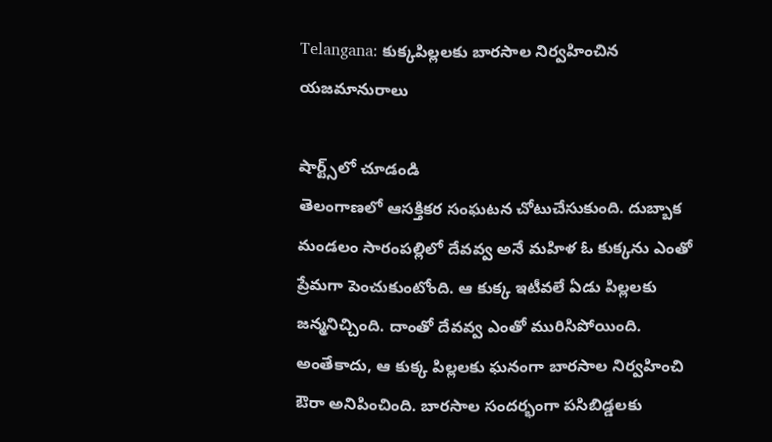Telangana: కుక్కపిల్లలకు బారసాల నిర్వహించిన యజమానురాలు

షార్ట్స్‌లో చూడండి
తెలంగాణలో ఆసక్తికర సంఘటన చోటుచేసుకుంది. దుబ్బాక మండలం సారంపల్లిలో దేవవ్వ అనే మహిళ ఓ కుక్కను ఎంతో ప్రేమగా పెంచుకుంటోంది. ఆ కుక్క ఇటీవలే ఏడు పిల్లలకు జన్మనిచ్చింది. దాంతో దేవవ్వ ఎంతో మురిసిపోయింది. అంతేకాదు, ఆ కుక్క పిల్లలకు ఘనంగా బారసాల నిర్వహించి ఔరా అనిపించింది. బారసాల సందర్భంగా పసిబిడ్డలకు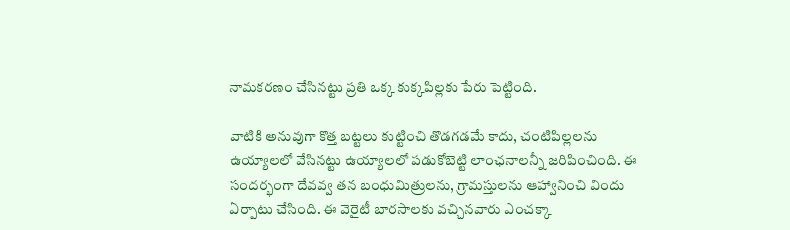నామకరణం చేసినట్టు ప్రతి ఒక్క కుక్కపిల్లకు పేరు పెట్టింది.

వాటికి అనువుగా కొత్త బట్టలు కుట్టించి తొడగడమే కాదు, చంటిపిల్లలను ఉయ్యాలలో వేసినట్టు ఉయ్యాలలో పడుకోబెట్టి లాంఛనాలన్నీ జరిపించింది. ఈ సందర్భంగా దేవవ్వ తన బంధుమిత్రులను, గ్రామస్తులను ఆహ్వానించి విందు ఏర్పాటు చేసింది. ఈ వెరైటీ బారసాలకు వచ్చినవారు ఎంచక్కా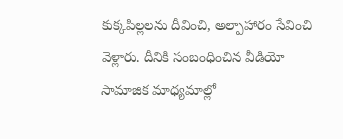కుక్కపిల్లలను దీవించి, అల్పాహారం సేవించి వెళ్లారు. దీనికి సంబంధించిన వీడియో సామాజిక మాధ్యమాల్లో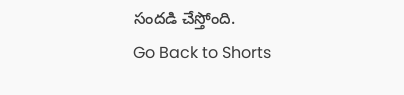సందడి చేస్తోంది.
Go Back to Shorts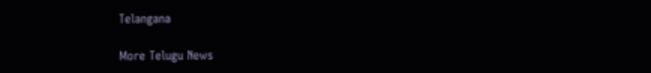Telangana

More Telugu News